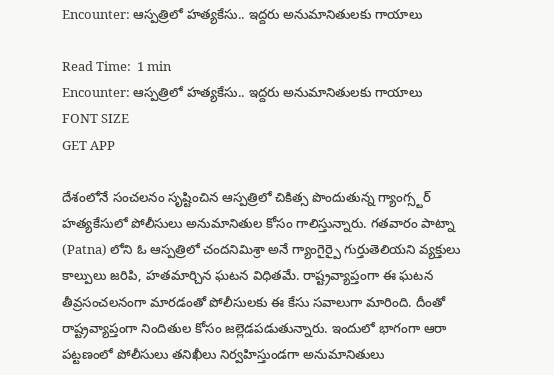Encounter: ఆస్పత్రిలో హత్యకేసు.. ఇద్దరు అనుమానితులకు గాయాలు

Read Time:  1 min
Encounter: ఆస్పత్రిలో హత్యకేసు.. ఇద్దరు అనుమానితులకు గాయాలు
FONT SIZE
GET APP

దేశంలోనే సంచలనం సృష్టించిన ఆస్పత్రిలో చికిత్స పొందుతున్న గ్యాంగ్స్టర్ హత్యకేసులో పోలీసులు అనుమానితుల కోసం గాలిస్తున్నారు. గతవారం పాట్నా (Patna) లోని ఓ ఆస్పత్రిలో చందనిమిశ్రా అనే గ్యాంగైర్పై గుర్తుతెలియని వ్యక్తులు కాల్పులు జరిపి, హతమార్చిన ఘటన విధితమే. రాష్ట్రవ్యాప్తంగా ఈ ఘటన తీవ్రసంచలనంగా మారడంతో పోలీసులకు ఈ కేసు సవాలుగా మారింది. దీంతో రాష్ట్రవ్యాప్తంగా నిందితుల కోసం జల్లెడపడుతున్నారు. ఇందులో భాగంగా ఆరా పట్టణంలో పోలీసులు తనిఖీలు నిర్వహిస్తుండగా అనుమానితులు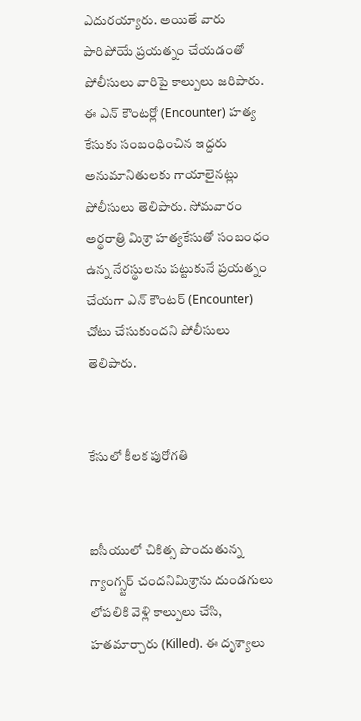ఎదురయ్యారు. అయితే వారు పారిపోయే ప్రయత్నం చేయడంతో పోలీసులు వారిపై కాల్పులు జరిపారు. ఈ ఎన్ కౌంటర్లో (Encounter) హత్య కేసుకు సంబంధించిన ఇద్దరు అనుమానితులకు గాయాలైనట్లు పోలీసులు తెలిపారు. సోమవారం అర్థరాత్రి మిశ్రా హత్యకేసుతో సంబంధం ఉన్న నేరస్థులను పట్టుకునే ప్రయత్నం చేయగా ఎన్ కౌంటర్ (Encounter) చోటు చేసుకుందని పోలీసులు తెలిపారు.


కేసులో కీలక పురోగతి


ఐసీయులో చికిత్స పొందుతున్న గ్యాంగ్స్టర్ చందనిమిశ్రాను దుండగులు లోపలికి వెళ్లి కాల్పులు చేసి, హతమార్చారు (Killed). ఈ దృశ్యాలు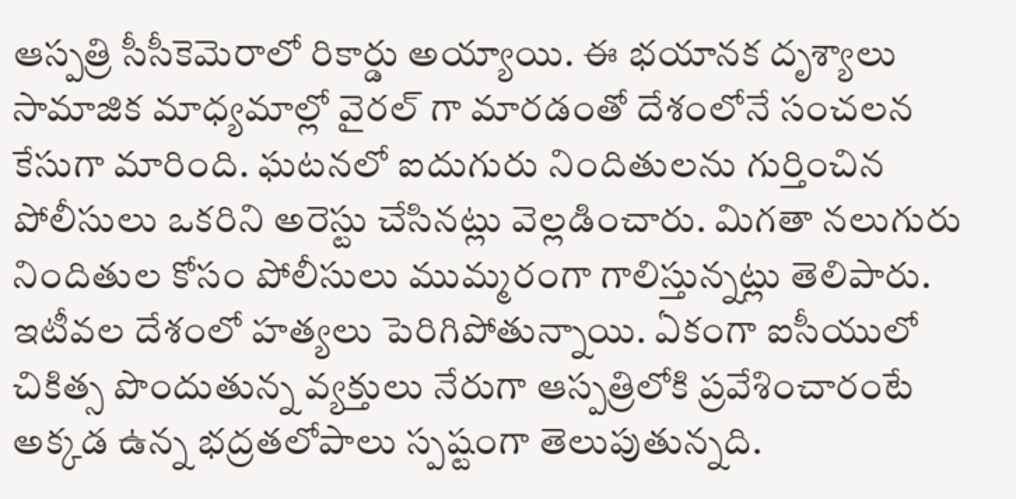ఆస్పత్రి సీసీకెమెరాలో రికార్డు అయ్యాయి. ఈ భయానక దృశ్యాలు సామాజిక మాధ్యమాల్లో వైరల్ గా మారడంతో దేశంలోనే సంచలన కేసుగా మారింది. ఘటనలో ఐదుగురు నిందితులను గుర్తించిన పోలీసులు ఒకరిని అరెస్టు చేసినట్లు వెల్లడించారు. మిగతా నలుగురు నిందితుల కోసం పోలీసులు ముమ్మరంగా గాలిస్తున్నట్లు తెలిపారు. ఇటీవల దేశంలో హత్యలు పెరిగిపోతున్నాయి. ఏకంగా ఐసీయులో చికిత్స పొందుతున్న వ్యక్తులు నేరుగా ఆస్పత్రిలోకి ప్రవేశించారంటే అక్కడ ఉన్న భద్రతలోపాలు స్పష్టంగా తెలుపుతున్నది.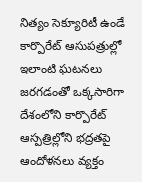నిత్యం సెక్యూరిటీ ఉండే కార్పొరేట్ ఆసుపత్రుల్లో ఇలాంటి ఘటనలు జరగడంతో ఒక్కసారిగా దేశంలోని కార్పొరేట్ ఆస్పత్రిల్లోని భద్రతపై ఆందోళనలు వ్యక్తం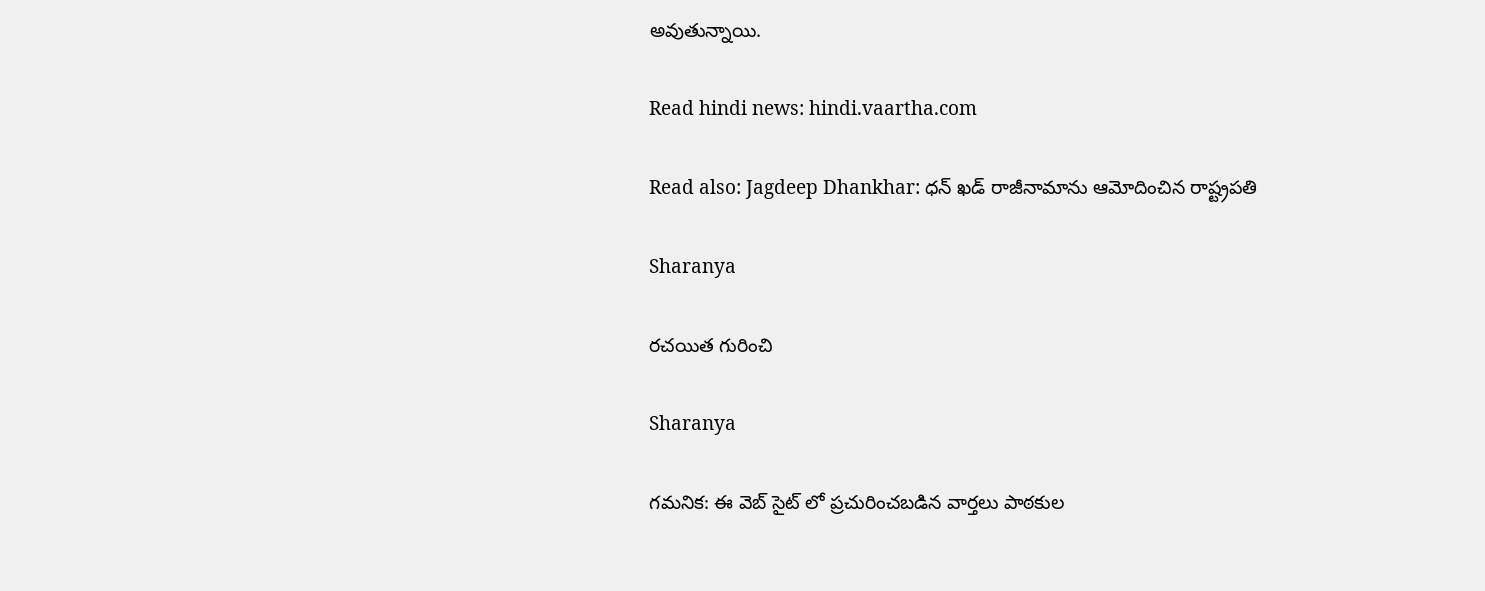అవుతున్నాయి.

Read hindi news: hindi.vaartha.com

Read also: Jagdeep Dhankhar: ధన్ ఖడ్ రాజీనామాను ఆమోదించిన రాష్ట్రపతి

Sharanya

రచయిత గురించి

Sharanya

గమనిక: ఈ వెబ్ సైట్ లో ప్రచురించబడిన వార్తలు పాఠకుల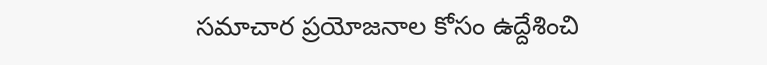సమాచార ప్రయోజనాల కోసం ఉద్దేశించి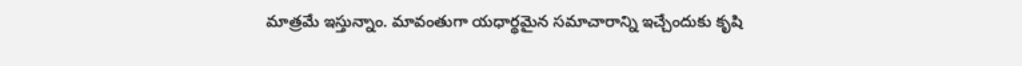మాత్రమే ఇస్తున్నాం. మావంతుగా యధార్థమైన సమాచారాన్ని ఇచ్చేందుకు కృషి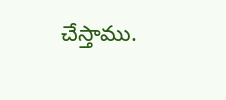చేస్తాము.